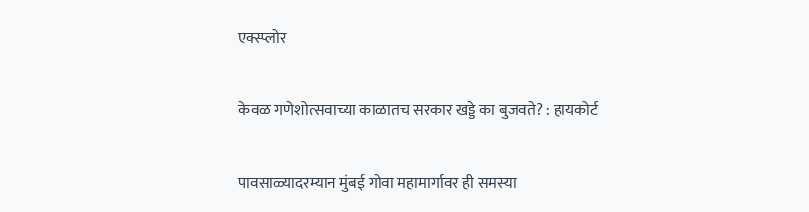एक्स्प्लोर

केवळ गणेशोत्सवाच्या काळातच सरकार खड्डे का बुजवते? : हायकोर्ट

पावसाळ्यादरम्यान मुंबई गोवा महामार्गावर ही समस्या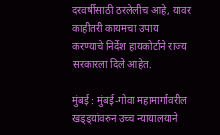दरवर्षीसाठी ठरलेलीच आहे, यावर काहीतरी कायमचा उपाय करण्याचे निर्देश हायकोर्टाने राज्य सरकारला दिले आहेत.

मुंबई : मुंबई-गोवा महामार्गावरील खड्ड्यांवरुन उच्च न्यायालयाने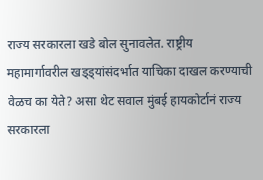राज्य सरकारला खडे बोल सुनावलेत. राष्ट्रीय महामार्गावरील खड्ड्यांसंदर्भात याचिका दाखल करण्याची वेळच का येते? असा थेट सवाल मुंबई हायकोर्टानं राज्य सरकारला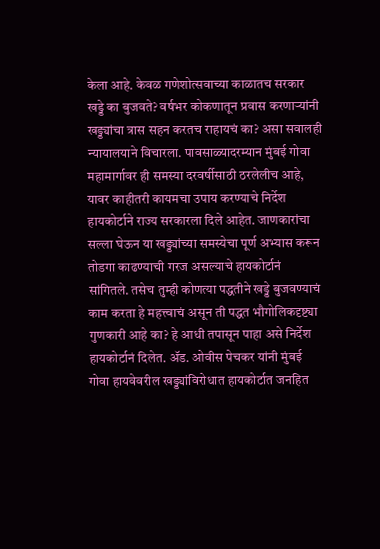केला आहे. केवळ गणेशोत्सवाच्या काळातच सरकार खड्डे का बुजवते? वर्षभर कोकणातून प्रवास करणाऱ्यांनी खड्ड्यांचा त्रास सहन करतच राहायचं का? असा सवालही न्यायालयाने विचारला. पावसाळ्यादरम्यान मुंबई गोवा महामार्गावर ही समस्या दरवर्षीसाठी ठरलेलीच आहे, यावर काहीतरी कायमचा उपाय करण्याचे निर्देश हायकोर्टाने राज्य सरकारला दिले आहेत. जाणकारांचा सल्ला घेऊन या खड्ड्यांच्या समस्येचा पूर्ण अभ्यास करून तोडगा काढण्याची गरज असल्याचे हायकोर्टानं सांगितले. तसेच तुम्ही कोणत्या पद्धतीने खड्डे बुजवण्याचं काम करता हे महत्त्वाचं असून ती पद्धत भौगोलिकदृष्ट्या गुणकारी आहे का? हे आधी तपासून पाहा असे निर्देश हायकोर्टानं दिलेत. ॲड. ओवीस पेचकर यांनी मुंबई गोवा हायवेवरील खड्ड्यांविरोधात हायकोर्टात जनहित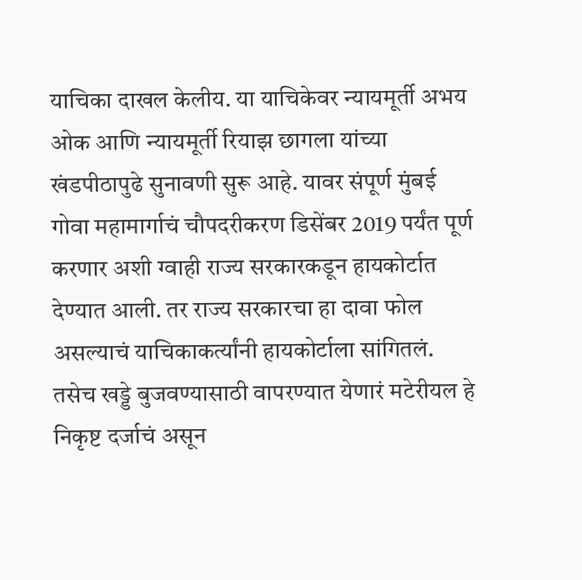याचिका दाखल केलीय. या याचिकेवर न्यायमूर्ती अभय ओक आणि न्यायमूर्ती रियाझ छागला यांच्या खंडपीठापुढे सुनावणी सुरू आहे. यावर संपूर्ण मुंबई गोवा महामार्गाचं चौपदरीकरण डिसेंबर 2019 पर्यंत पूर्ण करणार अशी ग्वाही राज्य सरकारकडून हायकोर्टात देण्यात आली. तर राज्य सरकारचा हा दावा फोल असल्याचं याचिकाकर्त्यांनी हायकोर्टाला सांगितलं. तसेच खड्डे बुजवण्यासाठी वापरण्यात येणारं मटेरीयल हे निकृष्ट दर्जाचं असून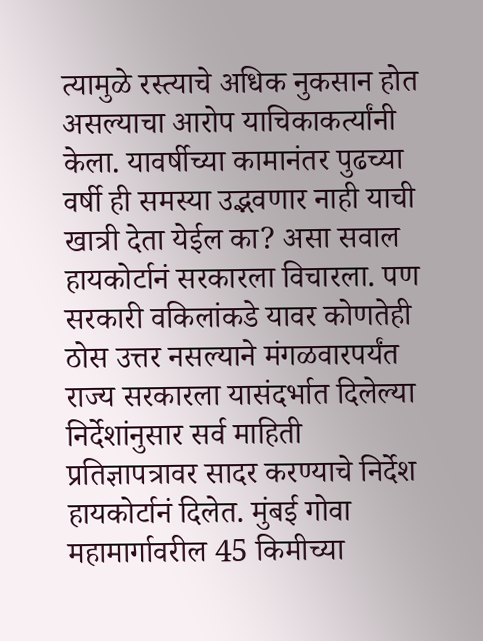त्यामुळे रस्त्याचे अधिक नुकसान होत असल्याचा आरोप याचिकाकर्त्यांनी केला. यावर्षीच्या कामानंतर पुढच्या वर्षी ही समस्या उद्भवणार नाही याची खात्री देता येईल का? असा सवाल हायकोर्टानं सरकारला विचारला. पण सरकारी वकिलांकडे यावर कोणतेही ठोस उत्तर नसल्याने मंगळवारपर्यंत राज्य सरकारला यासंदर्भात दिलेल्या निर्देशांनुसार सर्व माहिती प्रतिज्ञापत्रावर सादर करण्याचे निर्देश हायकोर्टानं दिलेत. मुंबई गोवा महामार्गावरील 45 किमीच्या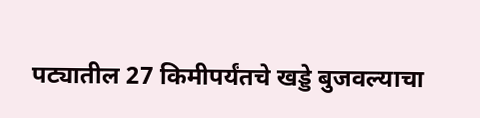पट्यातील 27 किमीपर्यंतचे खड्डे बुजवल्याचा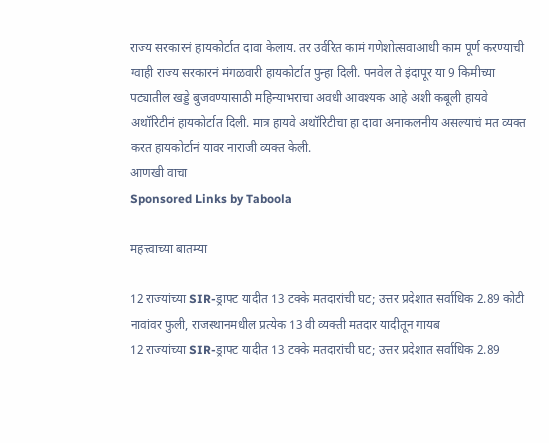राज्य सरकारनं हायकोर्टात दावा केलाय. तर उर्वरित कामं गणेशोत्सवाआधी काम पूर्ण करण्याची ग्वाही राज्य सरकारनं मंगळवारी हायकोर्टात पुन्हा दिली. पनवेल ते इंदापूर या 9 किमीच्या पट्यातील खड्डे बुजवण्यासाठी महिन्याभराचा अवधी आवश्यक आहे अशी कबूली हायवे अथॉरिटीनं हायकोर्टात दिली. मात्र हायवे अथॉरिटीचा हा दावा अनाकलनीय असल्याचं मत व्यक्त करत हायकोर्टानं यावर नाराजी व्यक्त केली.
आणखी वाचा
Sponsored Links by Taboola

महत्त्वाच्या बातम्या

12 राज्यांच्या SIR-ड्राफ्ट यादीत 13 टक्के मतदारांची घट; उत्तर प्रदेशात सर्वाधिक 2.89 कोटी नावांवर फुली, राजस्थानमधील प्रत्येक 13 वी व्यक्ती मतदार यादीतून गायब
12 राज्यांच्या SIR-ड्राफ्ट यादीत 13 टक्के मतदारांची घट; उत्तर प्रदेशात सर्वाधिक 2.89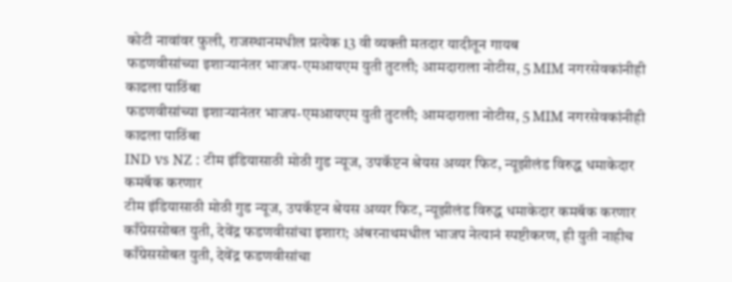कोटी नावांवर फुली, राजस्थानमधील प्रत्येक 13 वी व्यक्ती मतदार यादीतून गायब
फडणवीसांच्या इशाऱ्यानंतर भाजप-एमआयएम युती तुटली; आमदाराला नोटीस, 5 MIM नगरसेवकांनीही काढला पाठिंबा
फडणवीसांच्या इशाऱ्यानंतर भाजप-एमआयएम युती तुटली; आमदाराला नोटीस, 5 MIM नगरसेवकांनीही काढला पाठिंबा
IND vs NZ : टीम इंडियासाठी मोठी गुड न्यूज, उपकॅप्टन श्रेयस अय्यर फिट, न्यूझीलंड विरुद्ध धमाकेदार कमबॅक करणार
टीम इंडियासाठी मोठी गुड न्यूज, उपकॅप्टन श्रेयस अय्यर फिट, न्यूझीलंड विरुद्ध धमाकेदार कमबॅक करणार
काँग्रेससोबत युती, देवेंद्र फडणवीसांचा इशारा; अंबरनाथमधील भाजप नेत्यानं स्पष्टीकरण, ही युती नाहीच
काँग्रेससोबत युती, देवेंद्र फडणवीसांचा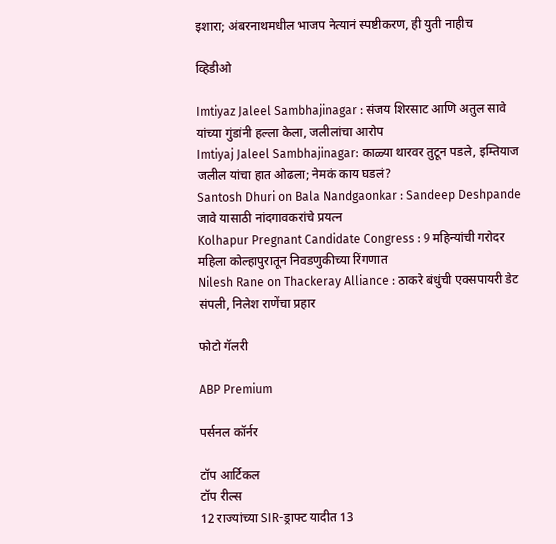इशारा; अंबरनाथमधील भाजप नेत्यानं स्पष्टीकरण, ही युती नाहीच

व्हिडीओ

Imtiyaz Jaleel Sambhajinagar : संजय शिरसाट आणि अतुल सावे यांच्या गुंडांनी हल्ला केला, जलीलांचा आरोप
Imtiyaj Jaleel Sambhajinagar: काळ्या थारवर तुटून पडले, इम्तियाज जलील यांचा हात ओढला; नेमकं काय घडलं?
Santosh Dhuri on Bala Nandgaonkar : Sandeep Deshpande जावे यासाठी नांदगावकरांचे प्रयत्न
Kolhapur Pregnant Candidate Congress : 9 महिन्यांची गरोदर महिला कोल्हापुरातून निवडणुकीच्या रिंगणात
Nilesh Rane on Thackeray Alliance : ठाकरे बंधुंची एक्सपायरी डेट संपली, निलेश राणेंचा प्रहार

फोटो गॅलरी

ABP Premium

पर्सनल कॉर्नर

टॉप आर्टिकल
टॉप रील्स
12 राज्यांच्या SIR-ड्राफ्ट यादीत 13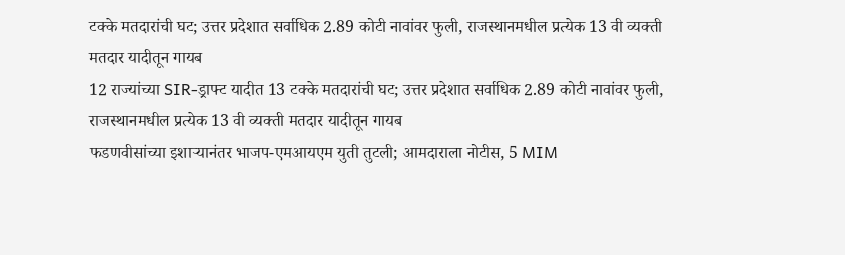टक्के मतदारांची घट; उत्तर प्रदेशात सर्वाधिक 2.89 कोटी नावांवर फुली, राजस्थानमधील प्रत्येक 13 वी व्यक्ती मतदार यादीतून गायब
12 राज्यांच्या SIR-ड्राफ्ट यादीत 13 टक्के मतदारांची घट; उत्तर प्रदेशात सर्वाधिक 2.89 कोटी नावांवर फुली, राजस्थानमधील प्रत्येक 13 वी व्यक्ती मतदार यादीतून गायब
फडणवीसांच्या इशाऱ्यानंतर भाजप-एमआयएम युती तुटली; आमदाराला नोटीस, 5 MIM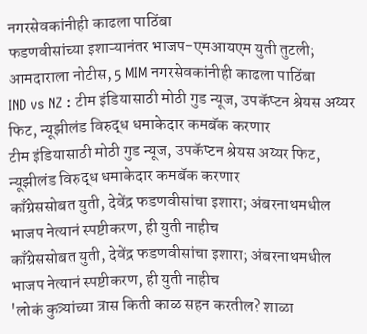नगरसेवकांनीही काढला पाठिंबा
फडणवीसांच्या इशाऱ्यानंतर भाजप-एमआयएम युती तुटली; आमदाराला नोटीस, 5 MIM नगरसेवकांनीही काढला पाठिंबा
IND vs NZ : टीम इंडियासाठी मोठी गुड न्यूज, उपकॅप्टन श्रेयस अय्यर फिट, न्यूझीलंड विरुद्ध धमाकेदार कमबॅक करणार
टीम इंडियासाठी मोठी गुड न्यूज, उपकॅप्टन श्रेयस अय्यर फिट, न्यूझीलंड विरुद्ध धमाकेदार कमबॅक करणार
काँग्रेससोबत युती, देवेंद्र फडणवीसांचा इशारा; अंबरनाथमधील भाजप नेत्यानं स्पष्टीकरण, ही युती नाहीच
काँग्रेससोबत युती, देवेंद्र फडणवीसांचा इशारा; अंबरनाथमधील भाजप नेत्यानं स्पष्टीकरण, ही युती नाहीच
'लोकं कुत्र्यांच्या त्रास किती काळ सहन करतील? शाळा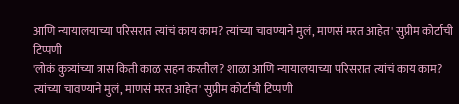आणि न्यायालयाच्या परिसरात त्यांचं काय काम? त्यांच्या चावण्याने मुलं, माणसं मरत आहेत' सुप्रीम कोर्टाची टिप्पणी
'लोकं कुत्र्यांच्या त्रास किती काळ सहन करतील? शाळा आणि न्यायालयाच्या परिसरात त्यांचं काय काम? त्यांच्या चावण्याने मुलं, माणसं मरत आहेत' सुप्रीम कोर्टाची टिप्पणी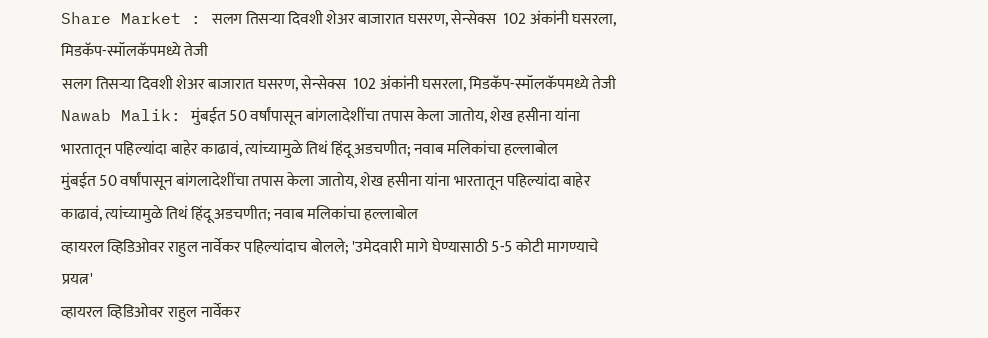Share Market : सलग तिसऱ्या दिवशी शेअर बाजारात घसरण, सेन्सेक्स  102 अंकांनी घसरला, मिडकॅप-स्मॉलकॅपमध्ये तेजी
सलग तिसऱ्या दिवशी शेअर बाजारात घसरण, सेन्सेक्स  102 अंकांनी घसरला, मिडकॅप-स्मॉलकॅपमध्ये तेजी
Nawab Malik: मुंबईत 50 वर्षांपासून बांगलादेशींचा तपास केला जातोय, शेख हसीना यांना भारतातून पहिल्यांदा बाहेर काढावं, त्यांच्यामुळे तिथं हिंदू अडचणीत; नवाब मलिकांचा हल्लाबोल
मुंबईत 50 वर्षांपासून बांगलादेशींचा तपास केला जातोय, शेख हसीना यांना भारतातून पहिल्यांदा बाहेर काढावं, त्यांच्यामुळे तिथं हिंदू अडचणीत; नवाब मलिकांचा हल्लाबोल
व्हायरल व्हिडिओवर राहुल नार्वेकर पहिल्यांदाच बोलले; 'उमेदवारी मागे घेण्यासाठी 5-5 कोटी मागण्याचे प्रयत्न'
व्हायरल व्हिडिओवर राहुल नार्वेकर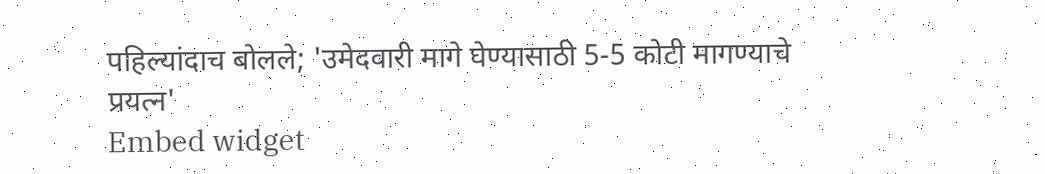पहिल्यांदाच बोलले; 'उमेदवारी मागे घेण्यासाठी 5-5 कोटी मागण्याचे प्रयत्न'
Embed widget